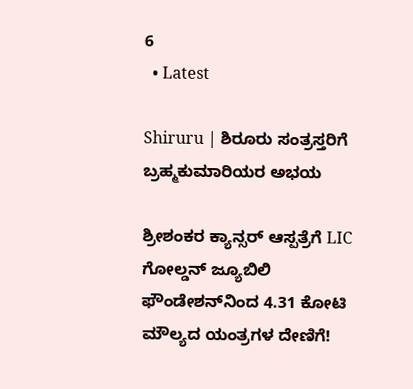6
  • Latest

Shiruru | ಶಿರೂರು ಸಂತ್ರಸ್ತರಿಗೆ ಬ್ರಹ್ಮಕುಮಾರಿಯರ ಅಭಯ

ಶ್ರೀಶಂಕರ ಕ್ಯಾನ್ಸರ್ ಆಸ್ಪತ್ರೆಗೆ LIC ಗೋಲ್ಡನ್ ಜ್ಯೂಬಿಲಿ ಫೌಂಡೇಶನ್‌ನಿಂದ 4.31 ಕೋಟಿ ಮೌಲ್ಯದ ಯಂತ್ರಗಳ ದೇಣಿಗೆ!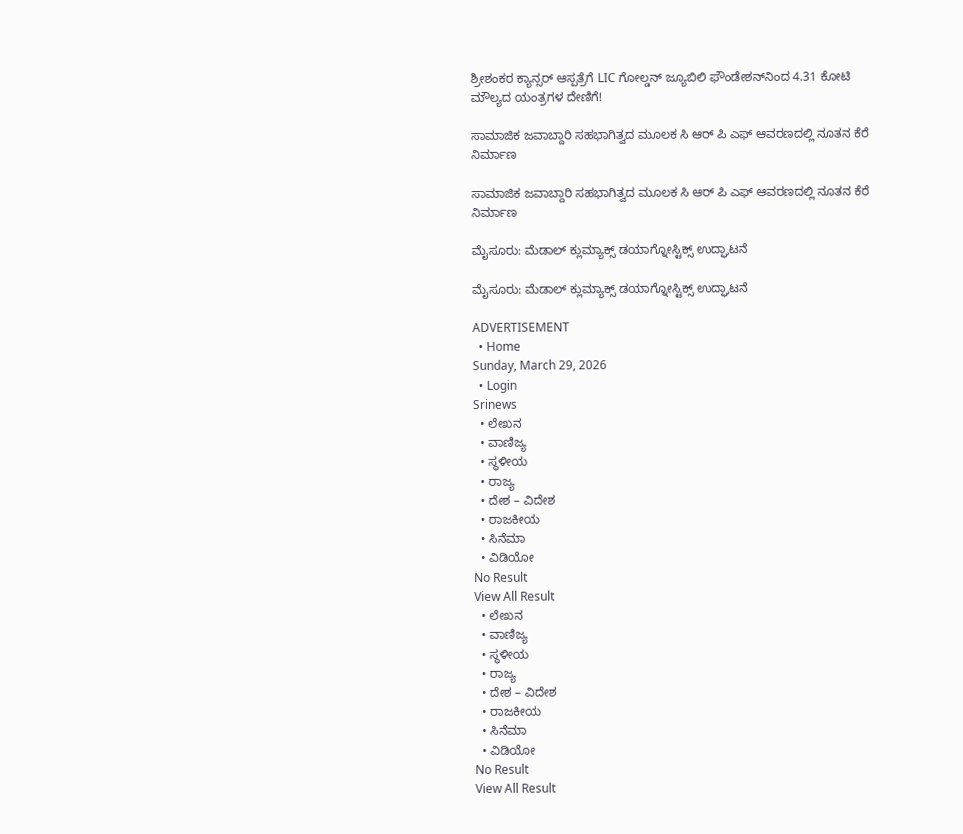ಶ್ರೀಶಂಕರ ಕ್ಯಾನ್ಸರ್ ಆಸ್ಪತ್ರೆಗೆ LIC ಗೋಲ್ಡನ್ ಜ್ಯೂಬಿಲಿ ಫೌಂಡೇಶನ್‌ನಿಂದ 4.31 ಕೋಟಿ ಮೌಲ್ಯದ ಯಂತ್ರಗಳ ದೇಣಿಗೆ!

ಸಾಮಾಜಿಕ ಜವಾಬ್ದಾರಿ ಸಹಭಾಗಿತ್ವದ ಮೂಲಕ ಸಿ ಆರ್‌ ಪಿ ಎಫ್ ಆವರಣದಲ್ಲಿ ನೂತನ ಕೆರೆ ನಿರ್ಮಾಣ

ಸಾಮಾಜಿಕ ಜವಾಬ್ದಾರಿ ಸಹಭಾಗಿತ್ವದ ಮೂಲಕ ಸಿ ಆರ್‌ ಪಿ ಎಫ್ ಆವರಣದಲ್ಲಿ ನೂತನ ಕೆರೆ ನಿರ್ಮಾಣ

ಮೈಸೂರು: ಮೆಡಾಲ್ ಕ್ಲುಮ್ಯಾಕ್ಸ್ ಡಯಾಗ್ನೋಸ್ಟಿಕ್ಸ್‌ ಉದ್ಘಾಟನೆ

ಮೈಸೂರು: ಮೆಡಾಲ್ ಕ್ಲುಮ್ಯಾಕ್ಸ್ ಡಯಾಗ್ನೋಸ್ಟಿಕ್ಸ್‌ ಉದ್ಘಾಟನೆ

ADVERTISEMENT
  • Home
Sunday, March 29, 2026
  • Login
Srinews
  • ಲೇಖನ
  • ವಾಣಿಜ್ಯ
  • ಸ್ಥಳೀಯ
  • ರಾಜ್ಯ
  • ದೇಶ – ವಿದೇಶ
  • ರಾಜಕೀಯ
  • ಸಿನೆಮಾ
  • ವಿಡಿಯೋ
No Result
View All Result
  • ಲೇಖನ
  • ವಾಣಿಜ್ಯ
  • ಸ್ಥಳೀಯ
  • ರಾಜ್ಯ
  • ದೇಶ – ವಿದೇಶ
  • ರಾಜಕೀಯ
  • ಸಿನೆಮಾ
  • ವಿಡಿಯೋ
No Result
View All Result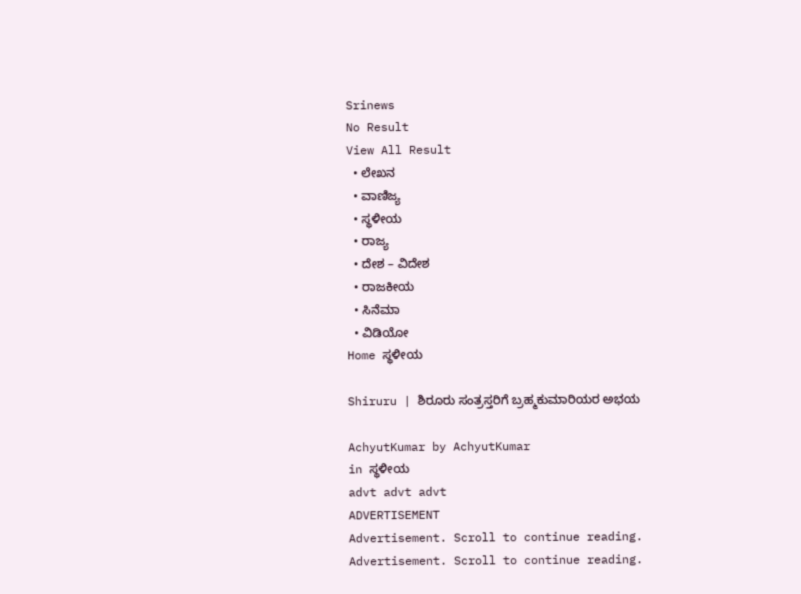Srinews
No Result
View All Result
  • ಲೇಖನ
  • ವಾಣಿಜ್ಯ
  • ಸ್ಥಳೀಯ
  • ರಾಜ್ಯ
  • ದೇಶ – ವಿದೇಶ
  • ರಾಜಕೀಯ
  • ಸಿನೆಮಾ
  • ವಿಡಿಯೋ
Home ಸ್ಥಳೀಯ

Shiruru | ಶಿರೂರು ಸಂತ್ರಸ್ತರಿಗೆ ಬ್ರಹ್ಮಕುಮಾರಿಯರ ಅಭಯ

AchyutKumar by AchyutKumar
in ಸ್ಥಳೀಯ
advt advt advt
ADVERTISEMENT
Advertisement. Scroll to continue reading.
Advertisement. Scroll to continue reading.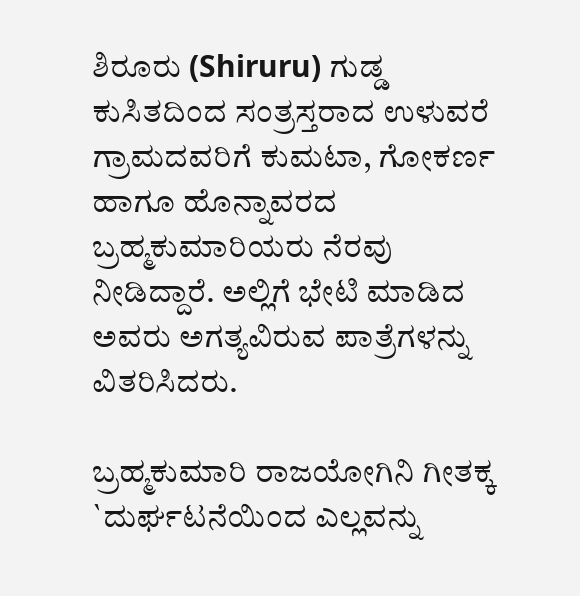ಶಿರೂರು (Shiruru) ಗುಡ್ಡ ಕುಸಿತದಿಂದ ಸಂತ್ರಸ್ತರಾದ ಉಳುವರೆ ಗ್ರಾಮದವರಿಗೆ ಕುಮಟಾ, ಗೋಕರ್ಣ ಹಾಗೂ ಹೊನ್ನಾವರದ ಬ್ರಹ್ಮಕುಮಾರಿಯರು ನೆರವು ನೀಡಿದ್ದಾರೆ. ಅಲ್ಲಿಗೆ ಭೇಟಿ ಮಾಡಿದ ಅವರು ಅಗತ್ಯವಿರುವ ಪಾತ್ರೆಗಳನ್ನು ವಿತರಿಸಿದರು.

ಬ್ರಹ್ಮಕುಮಾರಿ ರಾಜಯೋಗಿನಿ ಗೀತಕ್ಕ `ದುರ್ಘಟನೆಯಿಂದ ಎಲ್ಲವನ್ನು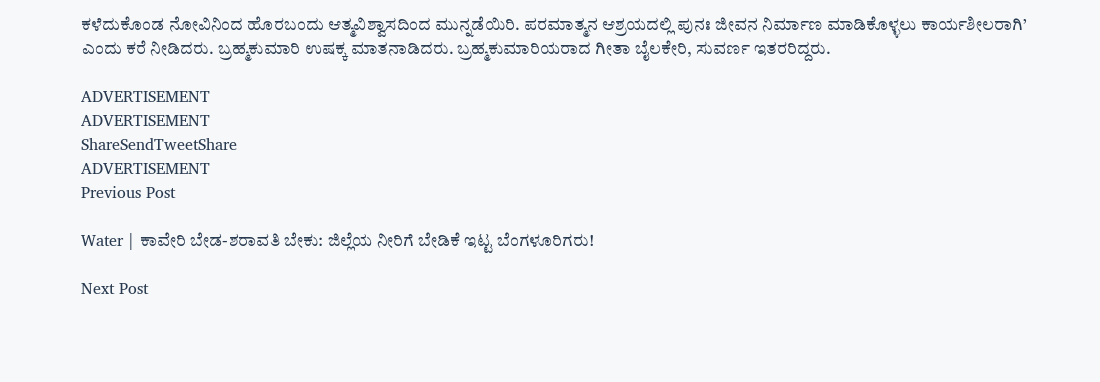ಕಳೆದುಕೊಂಡ ನೋವಿನಿಂದ ಹೊರಬಂದು ಆತ್ಮವಿಶ್ವಾಸದಿಂದ ಮುನ್ನಡೆಯಿರಿ. ಪರಮಾತ್ಮನ ಆಶ್ರಯದಲ್ಲಿ ಪುನಃ ಜೀವನ ನಿರ್ಮಾಣ ಮಾಡಿಕೊಳ್ಳಲು ಕಾರ್ಯಶೀಲರಾಗಿ’ ಎಂದು ಕರೆ ನೀಡಿದರು. ಬ್ರಹ್ಮಕುಮಾರಿ ಉಷಕ್ಕ ಮಾತನಾಡಿದರು. ಬ್ರಹ್ಮಕುಮಾರಿಯರಾದ ಗೀತಾ ಬೈಲಕೇರಿ, ಸುವರ್ಣ ಇತರರಿದ್ದರು.

ADVERTISEMENT
ADVERTISEMENT
ShareSendTweetShare
ADVERTISEMENT
Previous Post

Water | ಕಾವೇರಿ ಬೇಡ-ಶರಾವತಿ ಬೇಕು: ಜಿಲ್ಲೆಯ ನೀರಿಗೆ ಬೇಡಿಕೆ ಇಟ್ಟ ಬೆಂಗಳೂರಿಗರು!

Next Post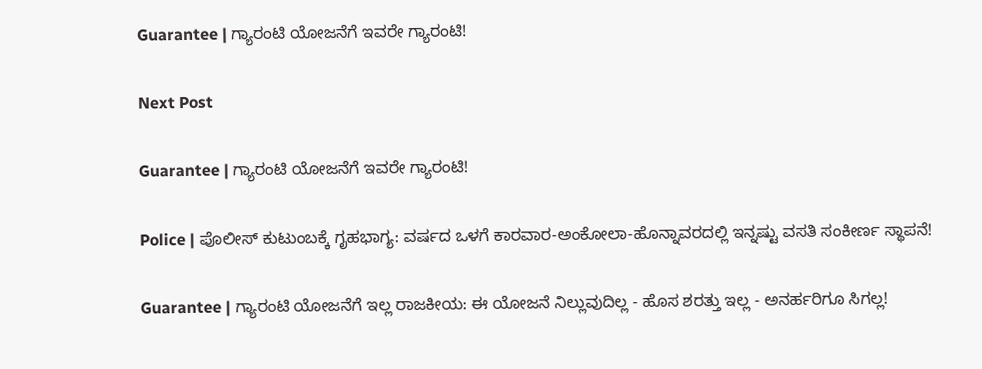Guarantee | ಗ್ಯಾರಂಟಿ ಯೋಜನೆಗೆ ಇವರೇ ಗ್ಯಾರಂಟಿ!

Next Post

Guarantee | ಗ್ಯಾರಂಟಿ ಯೋಜನೆಗೆ ಇವರೇ ಗ್ಯಾರಂಟಿ!

Police | ಪೊಲೀಸ್ ಕುಟುಂಬಕ್ಕೆ ಗೃಹಭಾಗ್ಯ: ವರ್ಷದ ಒಳಗೆ ಕಾರವಾರ-ಅಂಕೋಲಾ-ಹೊನ್ನಾವರದಲ್ಲಿ ಇನ್ನಷ್ಟು ವಸತಿ ಸಂಕೀರ್ಣ ಸ್ಥಾಪನೆ!

Guarantee | ಗ್ಯಾರಂಟಿ ಯೋಜನೆಗೆ ಇಲ್ಲ ರಾಜಕೀಯ: ಈ ಯೋಜನೆ ನಿಲ್ಲುವುದಿಲ್ಲ - ಹೊಸ ಶರತ್ತು ಇಲ್ಲ - ಅನರ್ಹರಿಗೂ ಸಿಗಲ್ಲ!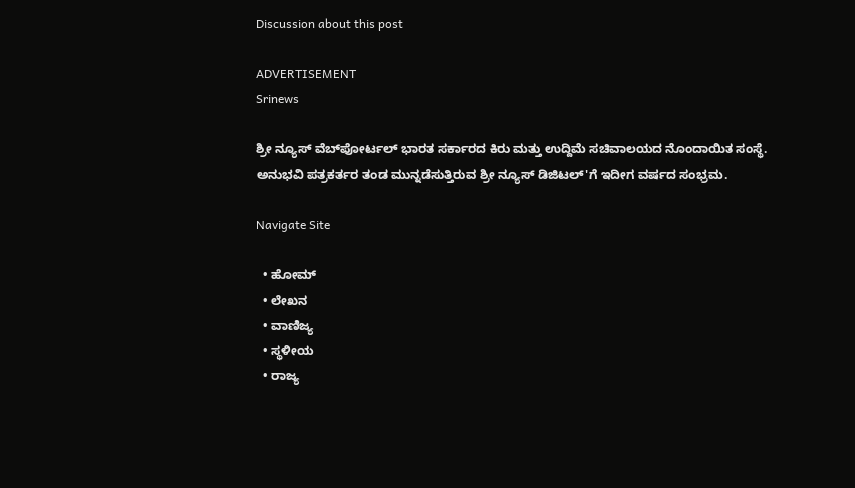Discussion about this post

ADVERTISEMENT
Srinews

ಶ್ರೀ ನ್ಯೂಸ್ ವೆಬ್‌ಪೋರ್ಟಲ್ ಭಾರತ ಸರ್ಕಾರದ ಕಿರು ಮತ್ತು ಉದ್ದಿಮೆ ಸಚಿವಾಲಯದ ನೊಂದಾಯಿತ ಸಂಸ್ಥೆ. ಅನುಭವಿ ಪತ್ರಕರ್ತರ ತಂಡ ಮುನ್ನಡೆಸುತ್ತಿರುವ ಶ್ರೀ ನ್ಯೂಸ್ ಡಿಜಿಟಲ್'ಗೆ ಇದೀಗ ವರ್ಷದ ಸಂಭ್ರಮ.

Navigate Site

  • ಹೋಮ್
  • ಲೇಖನ
  • ವಾಣಿಜ್ಯ
  • ಸ್ಥಳೀಯ
  • ರಾಜ್ಯ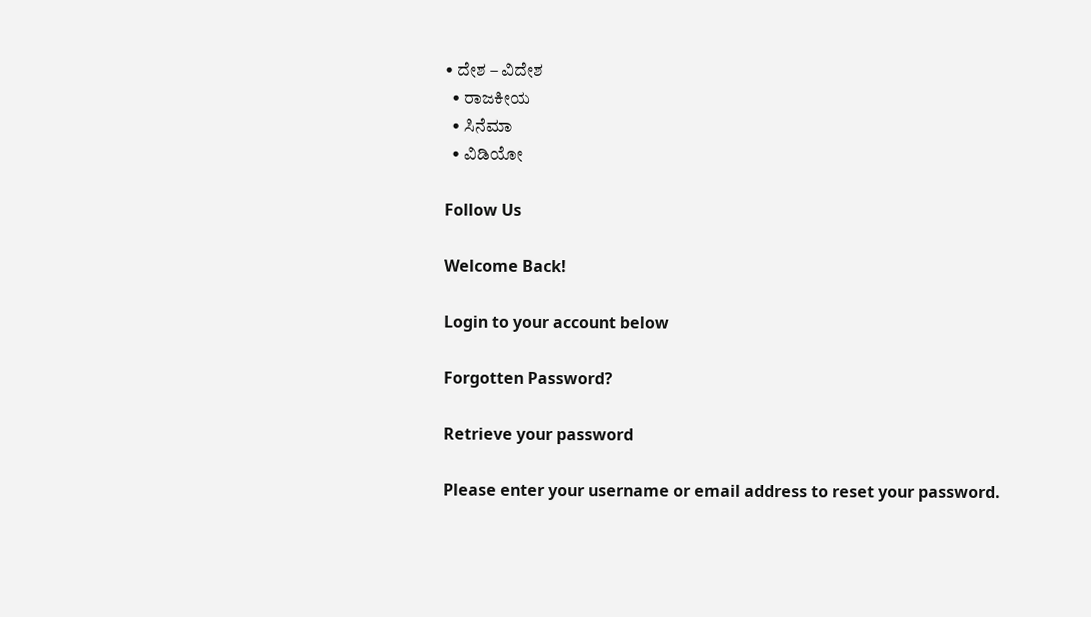• ದೇಶ – ವಿದೇಶ
  • ರಾಜಕೀಯ
  • ಸಿನೆಮಾ
  • ವಿಡಿಯೋ

Follow Us

Welcome Back!

Login to your account below

Forgotten Password?

Retrieve your password

Please enter your username or email address to reset your password.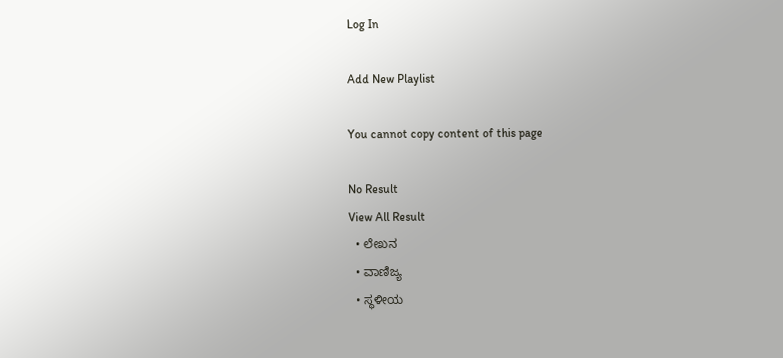Log In

Add New Playlist

You cannot copy content of this page

No Result
View All Result
  • ಲೇಖನ
  • ವಾಣಿಜ್ಯ
  • ಸ್ಥಳೀಯ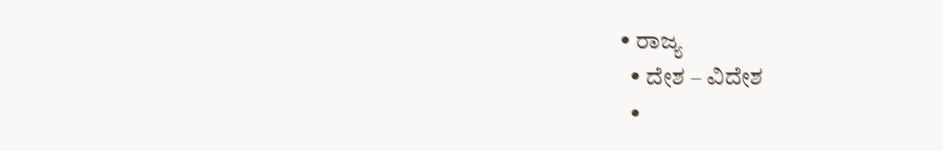• ರಾಜ್ಯ
  • ದೇಶ – ವಿದೇಶ
  •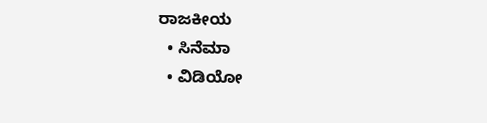ರಾಜಕೀಯ
  • ಸಿನೆಮಾ
  • ವಿಡಿಯೋ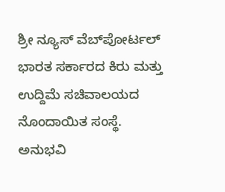ಶ್ರೀ ನ್ಯೂಸ್ ವೆಬ್‌ಪೋರ್ಟಲ್ ಭಾರತ ಸರ್ಕಾರದ ಕಿರು ಮತ್ತು ಉದ್ದಿಮೆ ಸಚಿವಾಲಯದ ನೊಂದಾಯಿತ ಸಂಸ್ಥೆ. ಅನುಭವಿ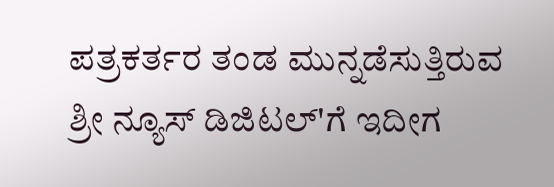ಪತ್ರಕರ್ತರ ತಂಡ ಮುನ್ನಡೆಸುತ್ತಿರುವ ಶ್ರೀ ನ್ಯೂಸ್ ಡಿಜಿಟಲ್'ಗೆ ಇದೀಗ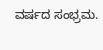ವರ್ಷದ ಸಂಭ್ರಮ.